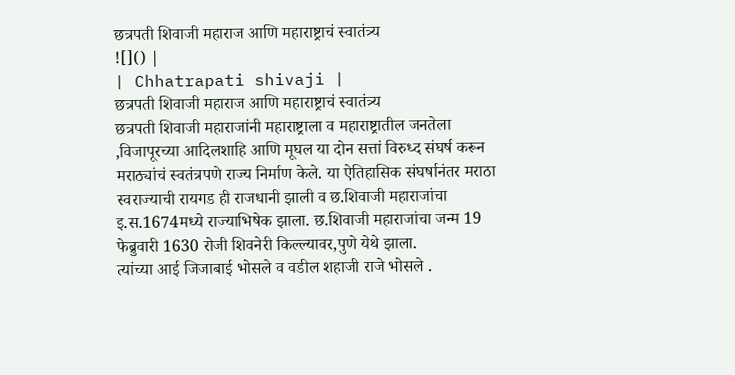छत्रपती शिवाजी महाराज आणि महाराष्ट्राचं स्वातंत्र्य
![]() |
| Chhatrapati shivaji |
छत्रपती शिवाजी महाराज आणि महाराष्ट्राचं स्वातंत्र्य
छत्रपती शिवाजी महाराजांनी महाराष्ट्राला व महाराष्ट्रातील जनतेला ,विजापूरच्या आदिलशाहि आणि मूघल या दोन सत्तां विरुध्द संघर्ष करून मराठ्यांचं स्वतंत्रपणे राज्य निर्माण केले. या ऐतिहासिक संघर्षानंतर मराठा स्वराज्याची रायगड ही राजधानी झाली व छ.शिवाजी महाराजांचा इ.स.1674मध्ये राज्याभिषेक झाला. छ.शिवाजी महाराजांचा जन्म 19 फेब्रुवारी 1630 रोजी शिवनेरी किल्ल्यावर,पुणे येथे झाला.
त्यांच्या आई जिजाबाई भोसले व वडील शहाजी राजे भोसले .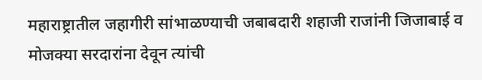महाराष्ट्रातील जहागीरी सांभाळण्याची जबाबदारी शहाजी राजांनी जिजाबाई व मोजक्या सरदारांना देवून त्यांची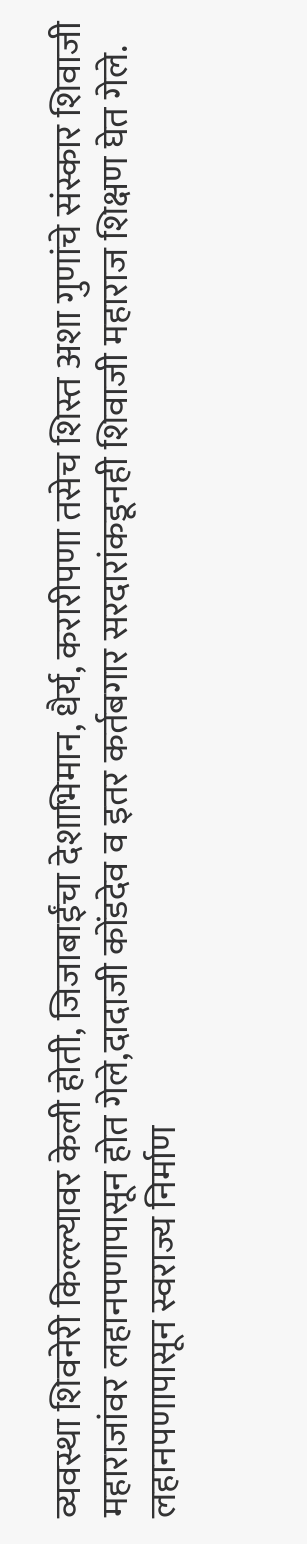व्यवस्था शिवनेरी किल्ल्यावर केली होती, जिजाबाईंचा देशाभिमान, धैर्य, करारीपणा तसेच शिस्त अशा गुणांचे संस्कार शिवाजी महाराजांवर लहानपणापासून होत गेले,दादाजी कोंडदेव व इतर कर्तबगार सरदारांकडूनही शिवाजी महाराज शिक्षण घेत गेले.
लहानपणापासून स्वराज्य निर्माण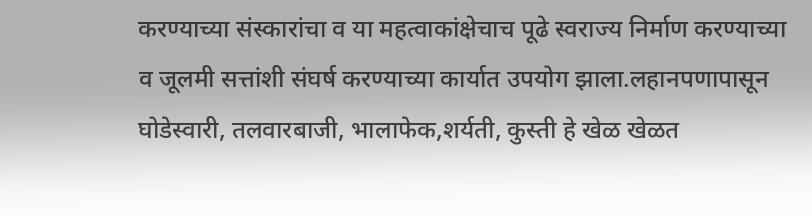करण्याच्या संस्कारांचा व या महत्वाकांक्षेचाच पूढे स्वराज्य निर्माण करण्याच्या व जूलमी सत्तांशी संघर्ष करण्याच्या कार्यात उपयोग झाला.लहानपणापासून घोडेस्वारी, तलवारबाजी, भालाफेक,शर्यती, कुस्ती हे खेळ खेळत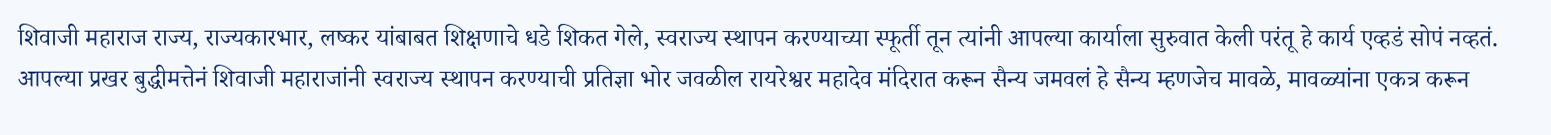शिवाजी महाराज राज्य, राज्यकारभार, लष्कर यांबाबत शिक्षणाचे धडे शिकत गेले, स्वराज्य स्थापन करण्याच्या स्फूर्ती तून त्यांनी आपल्या कार्याला सुरुवात केली परंतू हे कार्य एव्हडं सोपं नव्हतं.
आपल्या प्रखर बुद्धीमत्तेनं शिवाजी महाराजांनी स्वराज्य स्थापन करण्याची प्रतिज्ञा भोर जवळील रायरेश्वर महादेव मंदिरात करून सैन्य जमवलं हे सैन्य म्हणजेच मावळे, मावळ्यांना एकत्र करून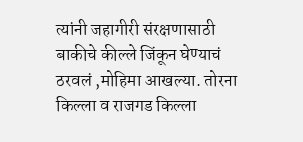त्यांनी जहागीरी संरक्षणासाठी बाकीचे कील्ले जिंकून घेण्याचं ठरवलं ,मोहिमा आखल्या. तोरना किल्ला व राजगड किल्ला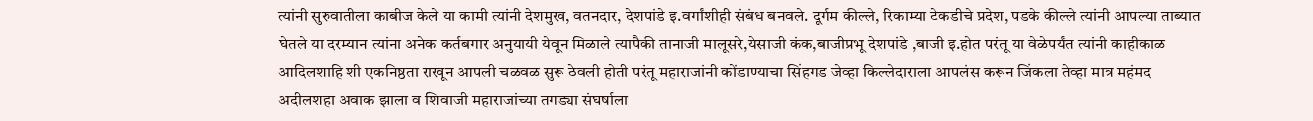त्यांनी सुरुवातीला काबीज केले या कामी त्यांनी देशमुख, वतनदार, देशपांडे इ.वर्गांशीही संबंध बनवले. दूर्गम कील्ले, रिकाम्या टेकडीचे प्रदेश, पडके कील्ले त्यांनी आपल्या ताब्यात घेतले या दरम्यान त्यांना अनेक कर्तबगार अनुयायी येवून मिळाले त्यापैकी तानाजी मालूसरे,येसाजी कंक,बाजीप्रभू देशपांडे ,बाजी इ.होत परंतू या वेळेपर्यंत त्यांनी काहीकाळ आदिलशाहि शी एकनिष्ठता राखून आपली चळवळ सुरू ठेवली होती परंतू महाराजांनी कोंडाण्याचा सिंहगड जेव्हा किल्लेदाराला आपलंस करून जिंकला तेव्हा मात्र महंमद अदीलशहा अवाक झाला व शिवाजी महाराजांच्या तगड्या संघर्षाला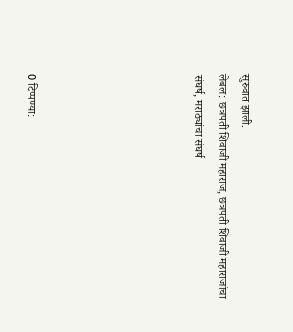सुरुवात झाली.
लेबल: छत्रपती शिवाजी महाराज, छत्रपती शिवाजी महाराजांचा संघर्ष, मराठ्यांचा संघर्ष






0 टिप्पण्या: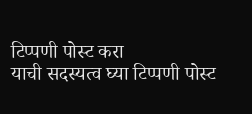टिप्पणी पोस्ट करा
याची सदस्यत्व घ्या टिप्पणी पोस्ट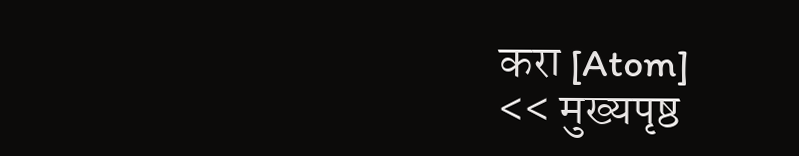करा [Atom]
<< मुख्यपृष्ठ